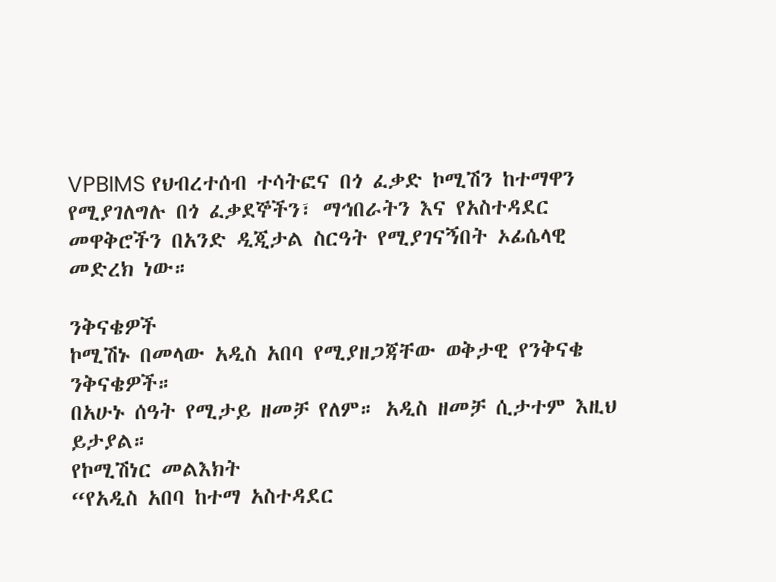VPBIMS የህብረተሰብ ተሳትፎና በጎ ፈቃድ ኮሚሽን ከተማዋን የሚያገለግሉ በጎ ፈቃደኞችን፣ ማኅበራትን እና የአስተዳደር መዋቅሮችን በአንድ ዲጂታል ስርዓት የሚያገናኝበት ኦፊሴላዊ መድረክ ነው።

ንቅናቄዎች
ኮሚሽኑ በመላው አዲስ አበባ የሚያዘጋጃቸው ወቅታዊ የንቅናቄ ንቅናቄዎች።
በአሁኑ ሰዓት የሚታይ ዘመቻ የለም። አዲስ ዘመቻ ሲታተም እዚህ ይታያል።
የኮሚሽነር መልእክት
“የአዲስ አበባ ከተማ አስተዳደር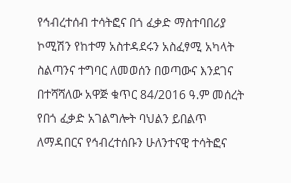የኅብረተሰብ ተሳትፎና በጎ ፈቃድ ማስተባበሪያ ኮሚሽን የከተማ አስተዳደሩን አስፈፃሚ አካላት ስልጣንና ተግባር ለመወሰን በወጣውና እንደገና በተሻሻለው አዋጅ ቁጥር 84/2016 ዓ.ም መሰረት የበጎ ፈቃድ አገልግሎት ባህልን ይበልጥ ለማዳበርና የኅብረተሰቡን ሁለንተናዊ ተሳትፎና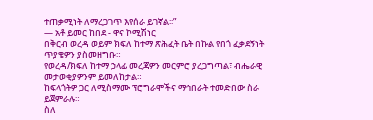ተጠቃሚነት ለማረጋገጥ እየሰራ ይገኛል፡፡”
— አቶ ይመር ከበደ - ዋና ኮሚሽነር
በቅርብ ወረዳ ወይም ክፍለ ከተማ ጽሕፈት ቤት በኩል የበጎ ፈቃደኝነት ጥያቄዎን ያስመዘግቡ።
የወረዳ/ክፍለ ከተማ ኃላፊ መረጃዎን መርምሮ ያረጋግጣል፣ ብሔራዊ መታወቂያዎንም ይመለከታል።
ከፍላጎትዎ ጋር ለሚስማሙ ፕሮግራሞችና ማኅበራት ተመድበው ስራ ይጀምራሉ።
ስለ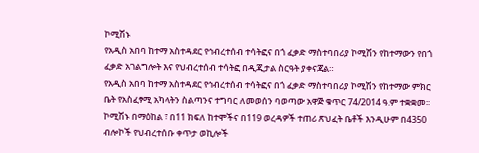ኮሚሽኑ
የአዲስ አበባ ከተማ አስተዳደር የኅብረተሰብ ተሳትፎና በጎ ፈቃድ ማስተባበሪያ ኮሚሽን የከተማውን የበጎ ፈቃድ አገልግሎት እና የህብረተሰብ ተሳትፎ በዲጂታል ስርዓት ያቀናጃል።
የአዲስ አበባ ከተማ አስተዳደር የኅብረተሰብ ተሳትፎና በጎ ፈቃድ ማስተባበሪያ ኮሚሽን የከተማው ምክር ቤት የአስፈፃሚ አካላትን ስልጣንና ተግባር ለመወሰን ባወጣው አዋጅ ቁጥር 74/2014 ዓ.ም ተቋቋመ፡፡ ኮሚሽኑ በማዕከል ፣ በ11 ክፍለ ከተሞችና በ119 ወረዳዎች ተጠሪ ጽህፈት ቤቶች እንዲሁም በ4350 ብሎኮች የህብረተሰቡ ቀጥታ ወኪሎች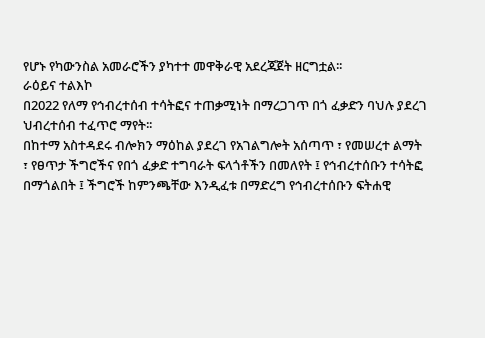የሆኑ የካውንስል አመራሮችን ያካተተ መዋቅራዊ አደረጃጀት ዘርግቷል፡፡
ራዕይና ተልእኮ
በ2022 የለማ የኅብረተሰብ ተሳትፎና ተጠቃሚነት በማረጋገጥ በጎ ፈቃድን ባህሉ ያደረገ ህብረተሰብ ተፈጥሮ ማየት፡፡
በከተማ አስተዳደሩ ብሎክን ማዕከል ያደረገ የአገልግሎት አሰጣጥ ፣ የመሠረተ ልማት ፣ የፀጥታ ችግሮችና የበጎ ፈቃድ ተግባራት ፍላጎቶችን በመለየት ፤ የኅብረተሰቡን ተሳትፎ በማጎልበት ፤ ችግሮች ከምንጫቸው እንዲፈቱ በማድረግ የኅብረተሰቡን ፍትሐዊ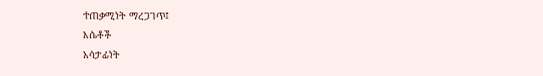ተጠቃሚነት ማረጋገጥ፤
እሴቶች
አሳታፊነት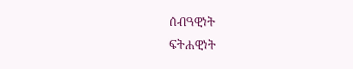ሰብዓዊነት
ፍትሐዊነት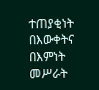ተጠያቂነት
በእውቀትና በእምነት መሥራት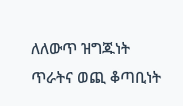ለለውጥ ዝግጁነት
ጥራትና ወጪ ቆጣቢነት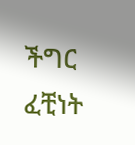ችግር ፈቺነት